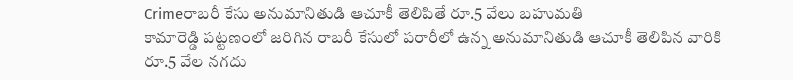Crimeరాబరీ కేసు అనుమానితుడి ఆచూకీ తెలిపితే రూ.5 వేలు బహుమతి
కామారెడ్డి పట్టణంలో జరిగిన రాబరీ కేసులో పరారీలో ఉన్న అనుమానితుడి ఆచూకీ తెలిపిన వారికి రూ.5 వేల నగదు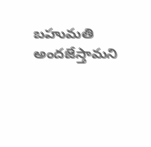బహుమతి అందజేస్తామని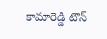కామారెడ్డి టౌన్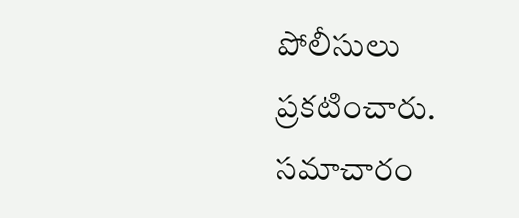పోలీసులు ప్రకటించారు. సమాచారం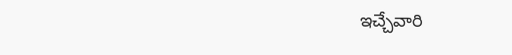ఇచ్చేవారి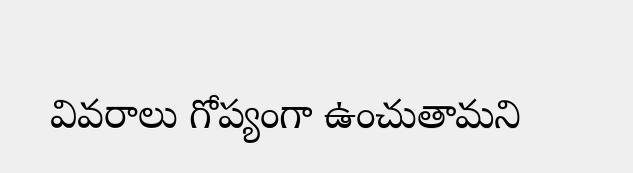వివరాలు గోప్యంగా ఉంచుతామని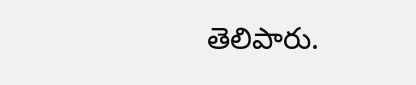తెలిపారు.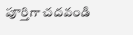పూర్తిగా చదవండి